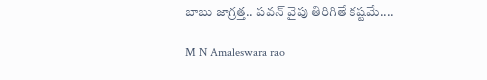బాబు జాగ్రత్త.. పవన్ వైపు తిరిగితే కష్టమే....

M N Amaleswara rao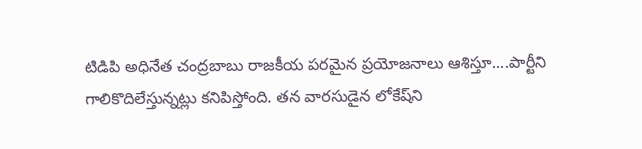టి‌డి‌పి అధినేత చంద్రబాబు రాజకీయ పరమైన ప్రయోజనాలు ఆశిస్తూ....పార్టీని గాలికొదిలేస్తున్నట్లు కనిపిస్తోంది. తన వారసుడైన లోకేష్‌ని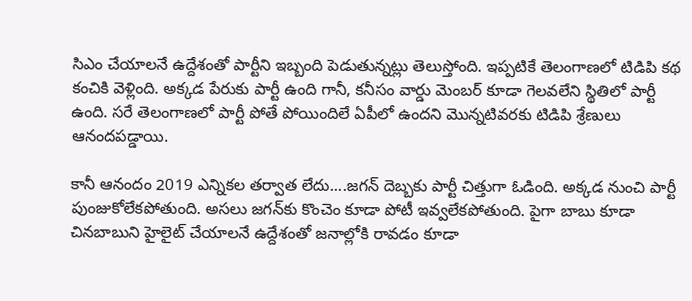సి‌ఎం చేయాలనే ఉద్దేశంతో పార్టీని ఇబ్బంది పెడుతున్నట్లు తెలుస్తోంది. ఇప్పటికే తెలంగాణలో టి‌డి‌పి కథ కంచికి వెళ్లింది. అక్కడ పేరుకు పార్టీ ఉంది గానీ, కనీసం వార్డు మెంబర్ కూడా గెలవలేని స్థితిలో పార్టీ ఉంది. సరే తెలంగాణలో పార్టీ పోతే పోయిందిలే ఏపీలో ఉందని మొన్నటివరకు టి‌డి‌పి శ్రేణులు ఆనందపడ్డాయి.

కానీ ఆనందం 2019 ఎన్నికల తర్వాత లేదు....జగన్ దెబ్బకు పార్టీ చిత్తుగా ఓడింది. అక్కడ నుంచి పార్టీ పుంజుకోలేకపోతుంది. అసలు జగన్‌కు కొంచెం కూడా పోటీ ఇవ్వలేకపోతుంది. పైగా బాబు కూడా చినబాబుని హైలైట్ చేయాలనే ఉద్దేశంతో జనాల్లోకి రావడం కూడా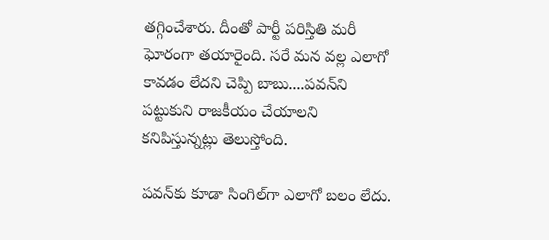తగ్గించేశారు. దీంతో పార్టీ పరిస్తితి మరీ ఘోరంగా తయారైంది. సరే మన వల్ల ఎలాగో కావడం లేదని చెప్పి బాబు....పవన్‌ని పట్టుకుని రాజకీయం చేయాలని కనిపిస్తున్నట్లు తెలుస్తోంది.

పవన్‌కు కూడా సింగిల్‌గా ఎలాగో బలం లేదు.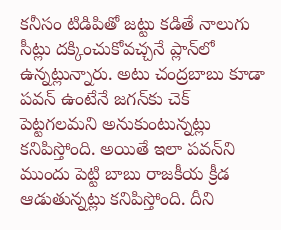కనీసం టి‌డి‌పితో జట్టు కడితే నాలుగు సీట్లు దక్కించుకోవచ్చనే ప్లాన్‌లో ఉన్నట్లున్నారు. అటు చంద్రబాబు కూడా పవన్ ఉంటేనే జగన్‌కు చెక్ పెట్టగలమని అనుకుంటున్నట్లు కనిపిస్తోంది. అయితే ఇలా పవన్‌ని ముందు పెట్టి బాబు రాజకీయ క్రీడ ఆడుతున్నట్లు కనిపిస్తోంది. దీని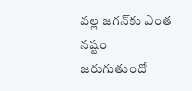వల్ల జగన్‌కు ఎంత నష్టం జరుగుతుందో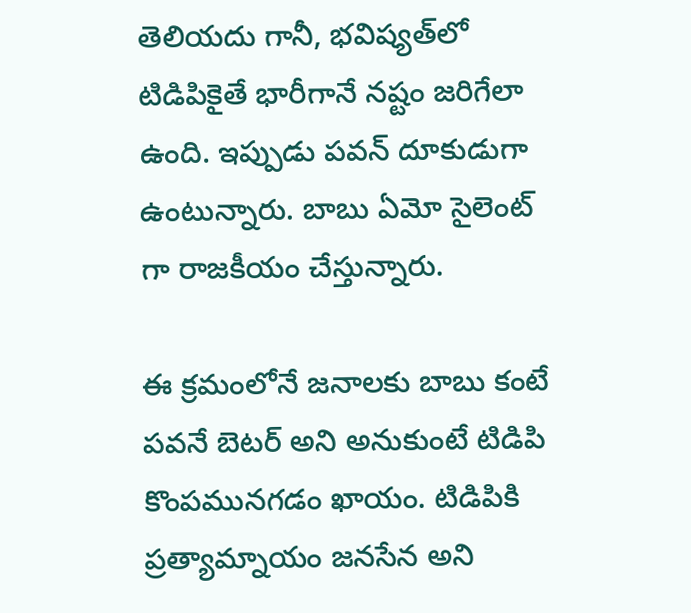తెలియదు గానీ, భవిష్యత్‌లో టి‌డి‌పికైతే భారీగానే నష్టం జరిగేలా ఉంది. ఇప్పుడు పవన్ దూకుడుగా ఉంటున్నారు. బాబు ఏమో సైలెంట్ గా రాజకీయం చేస్తున్నారు.

ఈ క్రమంలోనే జనాలకు బాబు కంటే పవనే బెటర్ అని అనుకుంటే టి‌డి‌పి కొంపమునగడం ఖాయం. టి‌డి‌పికి ప్రత్యామ్నాయం జనసేన అని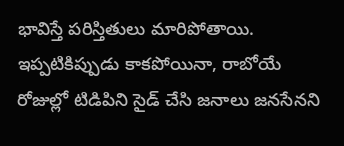భావిస్తే పరిస్తితులు మారిపోతాయి. ఇప్పటికిప్పుడు కాకపోయినా, రాబోయే రోజుల్లో టి‌డి‌పిని సైడ్ చేసి జనాలు జనసేనని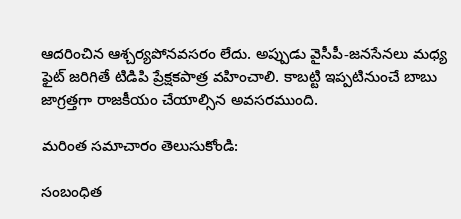ఆదరించిన ఆశ్చర్యపోనవసరం లేదు. అప్పుడు వైసీపీ-జనసేనలు మధ్య ఫైట్ జరిగితే టి‌డి‌పి ప్రేక్షకపాత్ర వహించాలి. కాబట్టి ఇప్పటినుంచే బాబు జాగ్రత్తగా రాజకీయం చేయాల్సిన అవసరముంది.

మరింత సమాచారం తెలుసుకోండి:

సంబంధిత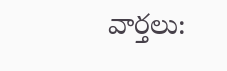వార్తలు: